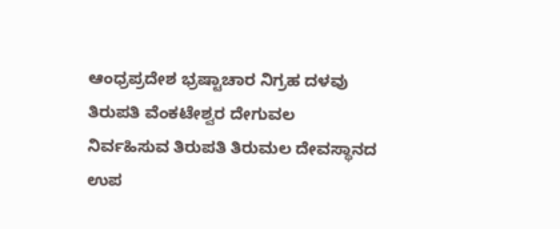ಆಂಧ್ರಪ್ರದೇಶ ಭ್ರಷ್ಟಾಚಾರ ನಿಗ್ರಹ ದಳವು ತಿರುಪತಿ ವೆಂಕಟೇಶ್ವರ ದೇಗುವಲ ನಿರ್ವಹಿಸುವ ತಿರುಪತಿ ತಿರುಮಲ ದೇವಸ್ಥಾನದ ಉಪ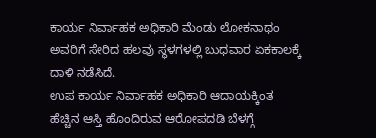ಕಾರ್ಯ ನಿರ್ವಾಹಕ ಅಧಿಕಾರಿ ಮೆಂಡು ಲೋಕನಾಥಂ ಅವರಿಗೆ ಸೇರಿದ ಹಲವು ಸ್ಥಳಗಳಲ್ಲಿ ಬುಧವಾರ ಏಕಕಾಲಕ್ಕೆ ದಾಳಿ ನಡೆಸಿದೆ.
ಉಪ ಕಾರ್ಯ ನಿರ್ವಾಹಕ ಅಧಿಕಾರಿ ಆದಾಯಕ್ಕಿಂತ ಹೆಚ್ಚಿನ ಆಸ್ತಿ ಹೊಂದಿರುವ ಆರೋಪದಡಿ ಬೆಳಗ್ಗೆ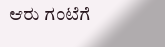ಆರು ಗಂಟೆಗೆ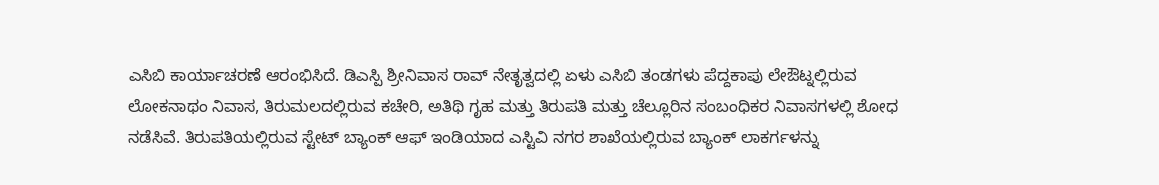ಎಸಿಬಿ ಕಾರ್ಯಾಚರಣೆ ಆರಂಭಿಸಿದೆ. ಡಿಎಸ್ಪಿ ಶ್ರೀನಿವಾಸ ರಾವ್ ನೇತೃತ್ವದಲ್ಲಿ ಏಳು ಎಸಿಬಿ ತಂಡಗಳು ಪೆದ್ದಕಾಪು ಲೇಔಟ್ನಲ್ಲಿರುವ ಲೋಕನಾಥಂ ನಿವಾಸ, ತಿರುಮಲದಲ್ಲಿರುವ ಕಚೇರಿ, ಅತಿಥಿ ಗೃಹ ಮತ್ತು ತಿರುಪತಿ ಮತ್ತು ಚೆಲ್ಲೂರಿನ ಸಂಬಂಧಿಕರ ನಿವಾಸಗಳಲ್ಲಿ ಶೋಧ ನಡೆಸಿವೆ. ತಿರುಪತಿಯಲ್ಲಿರುವ ಸ್ಟೇಟ್ ಬ್ಯಾಂಕ್ ಆಫ್ ಇಂಡಿಯಾದ ಎಸ್ಟಿವಿ ನಗರ ಶಾಖೆಯಲ್ಲಿರುವ ಬ್ಯಾಂಕ್ ಲಾಕರ್ಗಳನ್ನು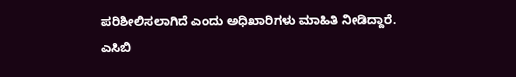ಪರಿಶೀಲಿಸಲಾಗಿದೆ ಎಂದು ಅಧಿಖಾರಿಗಳು ಮಾಹಿತಿ ನೀಡಿದ್ದಾರೆ.
ಎಸಿಬಿ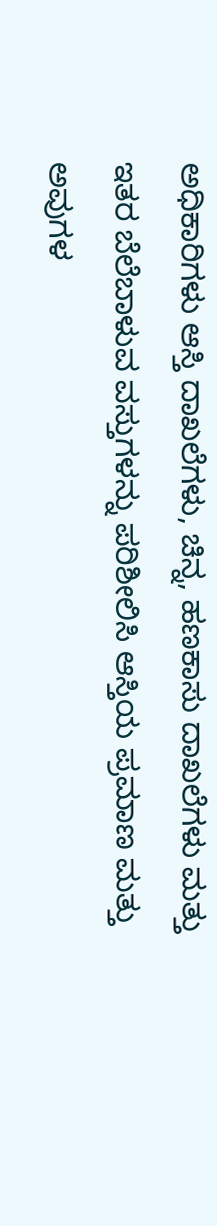ಅಧಿಕಾರಿಗಳು ಆಸ್ತಿ ದಾಖಲೆಗಳು, ಚಿನ್ನ, ಹಣಕಾಸು ದಾಖಲೆಗಳು ಮತ್ತು ಇತರ ಬೆಲೆಬಾಳುವ ವಸ್ತುಗಳನ್ನು ಪರಿಶೀಲಿಸಿ ಆಸ್ತಿಯ ಪ್ರಮಾಣ ಮತ್ತು ಅವುಗಳ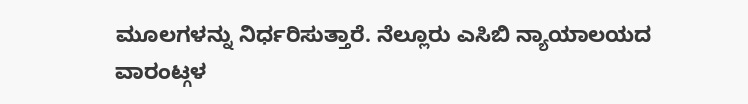ಮೂಲಗಳನ್ನು ನಿರ್ಧರಿಸುತ್ತಾರೆ. ನೆಲ್ಲೂರು ಎಸಿಬಿ ನ್ಯಾಯಾಲಯದ ವಾರಂಟ್ಗಳ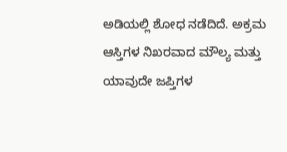ಅಡಿಯಲ್ಲಿ ಶೋಧ ನಡೆದಿದೆ. ಅಕ್ರಮ ಆಸ್ತಿಗಳ ನಿಖರವಾದ ಮೌಲ್ಯ ಮತ್ತು ಯಾವುದೇ ಜಪ್ತಿಗಳ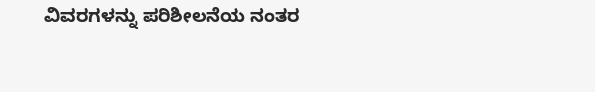ವಿವರಗಳನ್ನು ಪರಿಶೀಲನೆಯ ನಂತರ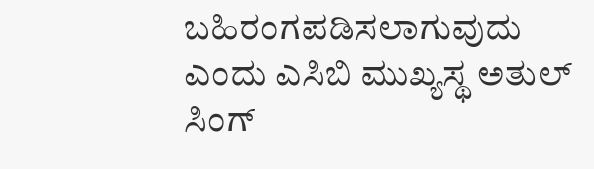ಬಹಿರಂಗಪಡಿಸಲಾಗುವುದು ಎಂದು ಎಸಿಬಿ ಮುಖ್ಯಸ್ಥ ಅತುಲ್ ಸಿಂಗ್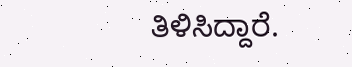ತಿಳಿಸಿದ್ದಾರೆ.